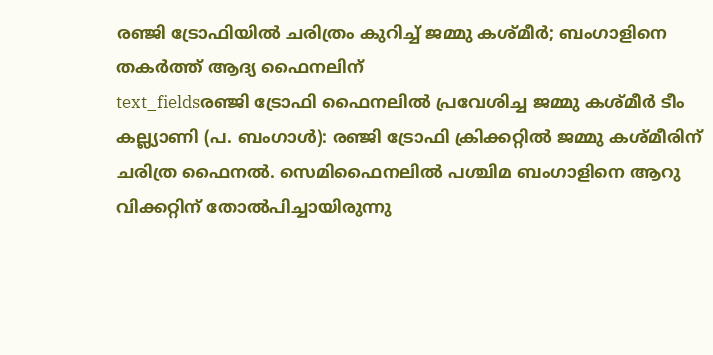രഞ്ജി ട്രോഫിയിൽ ചരിത്രം കുറിച്ച് ജമ്മു കശ്മീർ; ബംഗാളിനെ തകർത്ത് ആദ്യ ഫൈനലിന്
text_fieldsരഞ്ജി ട്രോഫി ഫൈനലിൽ പ്രവേശിച്ച ജമ്മു കശ്മീർ ടീം
കല്ല്യാണി (പ. ബംഗാൾ): രഞ്ജി ട്രോഫി ക്രിക്കറ്റിൽ ജമ്മു കശ്മീരിന് ചരിത്ര ഫൈനൽ. സെമിഫൈനലിൽ പശ്ചിമ ബംഗാളിനെ ആറു വിക്കറ്റിന് തോൽപിച്ചായിരുന്നു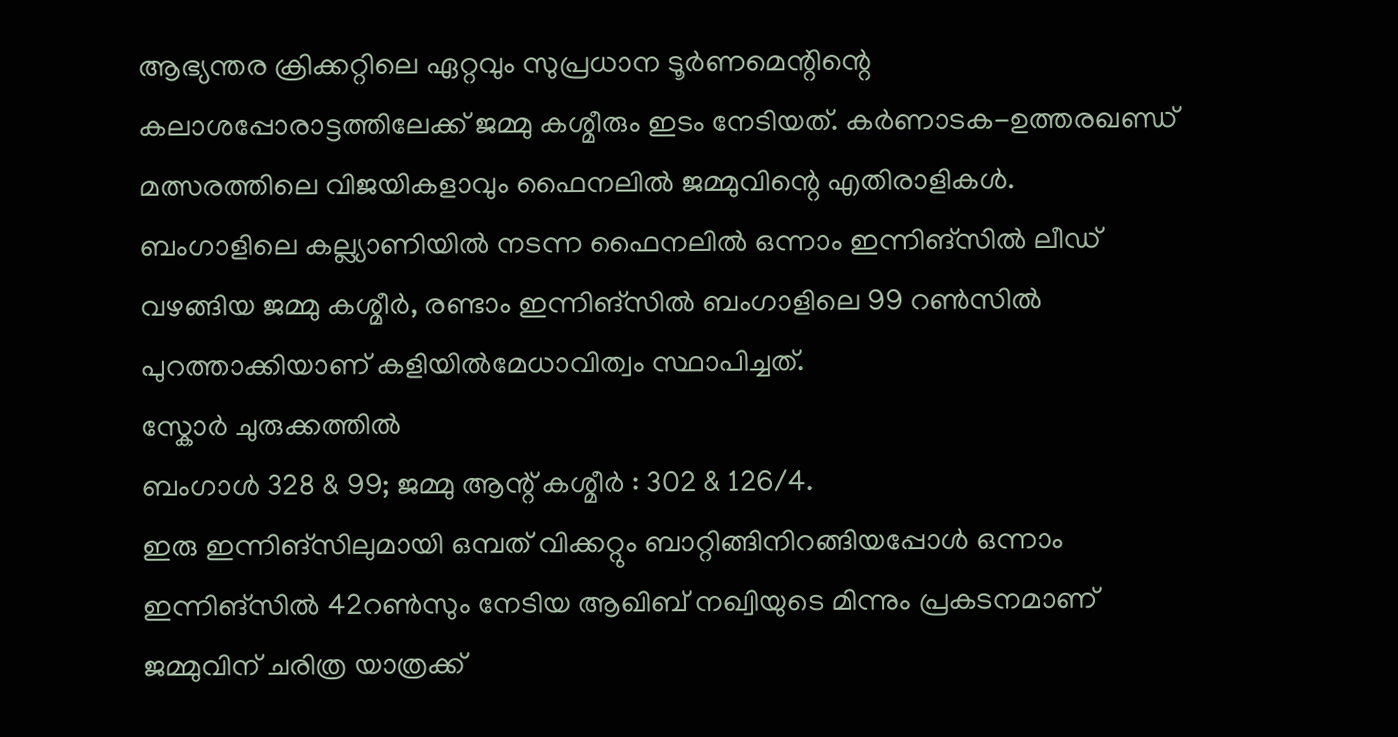ആഭ്യന്തര ക്രിക്കറ്റിലെ ഏറ്റവും സുപ്രധാന ടൂർണമെന്റിന്റെ കലാശപ്പോരാട്ടത്തിലേക്ക് ജമ്മു കശ്മീരും ഇടം നേടിയത്. കർണാടക-ഉത്തരഖണ്ഡ് മത്സരത്തിലെ വിജയികളാവും ഫൈനലിൽ ജമ്മുവിന്റെ എതിരാളികൾ.
ബംഗാളിലെ കല്ല്യാണിയിൽ നടന്ന ഫൈനലിൽ ഒന്നാം ഇന്നിങ്സിൽ ലീഡ് വഴങ്ങിയ ജമ്മു കശ്മീർ, രണ്ടാം ഇന്നിങ്സിൽ ബംഗാളിലെ 99 റൺസിൽ പുറത്താക്കിയാണ് കളിയിൽമേധാവിത്വം സ്ഥാപിച്ചത്.
സ്കോർ ചുരുക്കത്തിൽ
ബംഗാൾ 328 & 99; ജമ്മു ആന്റ് കശ്മീർ : 302 & 126/4.
ഇരു ഇന്നിങ്സിലുമായി ഒമ്പത് വിക്കറ്റും ബാറ്റിങ്ങിനിറങ്ങിയപ്പോൾ ഒന്നാം ഇന്നിങ്സിൽ 42റൺസും നേടിയ ആഖിബ് നഖ്വിയുടെ മിന്നും പ്രകടനമാണ് ജമ്മുവിന് ചരിത്ര യാത്രക്ക്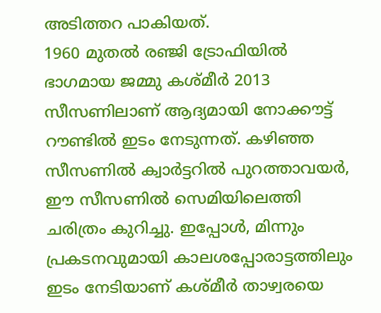അടിത്തറ പാകിയത്.
1960 മുതൽ രഞ്ജി ട്രോഫിയിൽ ഭാഗമായ ജമ്മു കശ്മീർ 2013 സീസണിലാണ് ആദ്യമായി നോക്കൗട്ട് റൗണ്ടിൽ ഇടം നേടുന്നത്. കഴിഞ്ഞ സീസണിൽ ക്വാർട്ടറിൽ പുറത്താവയർ, ഈ സീസണിൽ സെമിയിലെത്തി ചരിത്രം കുറിച്ചു. ഇപ്പോൾ, മിന്നും പ്രകടനവുമായി കാലശപ്പോരാട്ടത്തിലും ഇടം നേടിയാണ് കശ്മീർ താഴ്വരയെ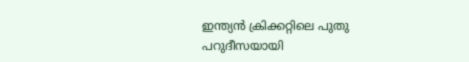ഇന്ത്യൻ ക്രിക്കറ്റിലെ പുതു പറുദീസയായി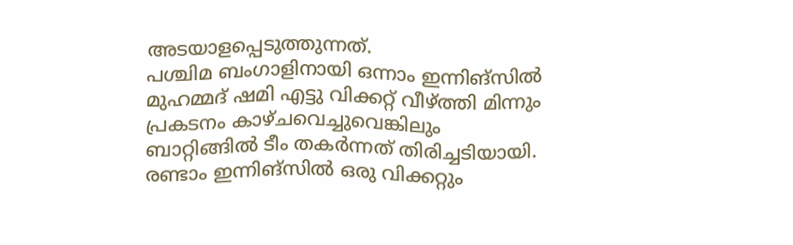അടയാളപ്പെടുത്തുന്നത്.
പശ്ചിമ ബംഗാളിനായി ഒന്നാം ഇന്നിങ്സിൽ മുഹമ്മദ് ഷമി എട്ടു വിക്കറ്റ് വീഴ്ത്തി മിന്നും പ്രകടനം കാഴ്ചവെച്ചുവെങ്കിലും ബാറ്റിങ്ങിൽ ടീം തകർന്നത് തിരിച്ചടിയായി. രണ്ടാം ഇന്നിങ്സിൽ ഒരു വിക്കറ്റും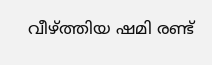വീഴ്ത്തിയ ഷമി രണ്ട്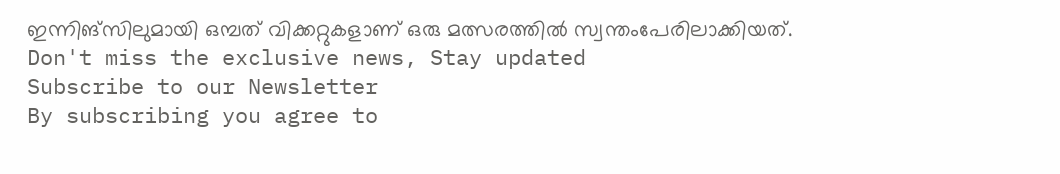ഇന്നിങ്സിലുമായി ഒമ്പത് വിക്കറ്റുകളാണ് ഒരു മത്സരത്തിൽ സ്വന്തംപേരിലാക്കിയത്.
Don't miss the exclusive news, Stay updated
Subscribe to our Newsletter
By subscribing you agree to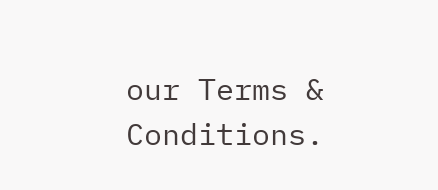our Terms & Conditions.